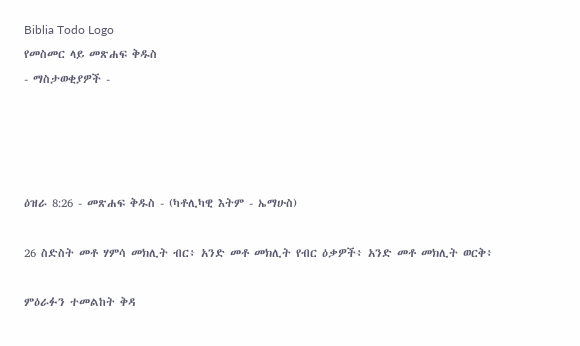Biblia Todo Logo
የመስመር ላይ መጽሐፍ ቅዱስ
- ማስታወቂያዎች -




ዕዝራ 8:26 - መጽሐፍ ቅዱስ - (ካቶሊካዊ እትም - ኤማሁስ)

26 ስድስት መቶ ሃምሳ መክሊት ብር፥ አንድ መቶ መክሊት የብር ዕቃዎች፥ አንድ መቶ መክሊት ወርቅ፥

ምዕራፉን ተመልከት ቅዳ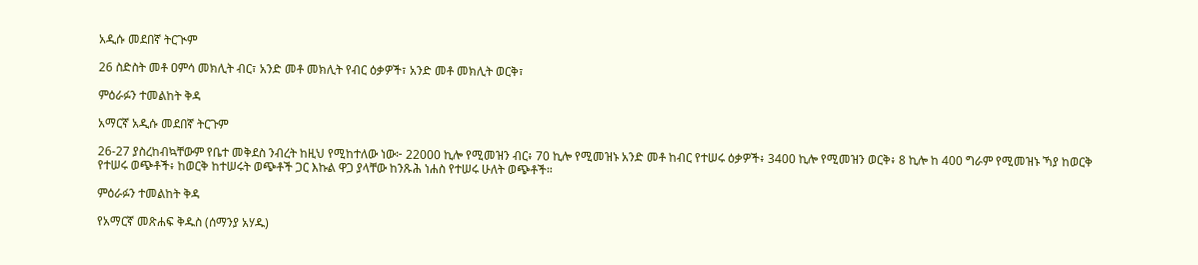አዲሱ መደበኛ ትርጒም

26 ስድስት መቶ ዐምሳ መክሊት ብር፣ አንድ መቶ መክሊት የብር ዕቃዎች፣ አንድ መቶ መክሊት ወርቅ፣

ምዕራፉን ተመልከት ቅዳ

አማርኛ አዲሱ መደበኛ ትርጉም

26-27 ያስረከብኳቸውም የቤተ መቅደስ ንብረት ከዚህ የሚከተለው ነው፦ 22000 ኪሎ የሚመዝን ብር፥ 70 ኪሎ የሚመዝኑ አንድ መቶ ከብር የተሠሩ ዕቃዎች፥ 3400 ኪሎ የሚመዝን ወርቅ፥ 8 ኪሎ ከ 400 ግራም የሚመዝኑ ኻያ ከወርቅ የተሠሩ ወጭቶች፥ ከወርቅ ከተሠሩት ወጭቶች ጋር እኩል ዋጋ ያላቸው ከንጹሕ ነሐስ የተሠሩ ሁለት ወጭቶች።

ምዕራፉን ተመልከት ቅዳ

የአማርኛ መጽሐፍ ቅዱስ (ሰማንያ አሃዱ)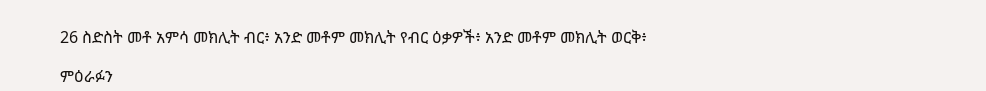26 ስድስት መቶ አምሳ መክሊት ብር፥ አንድ መቶም መክሊት የብር ዕቃዎች፥ አንድ መቶም መክሊት ወርቅ፥

ምዕራፉን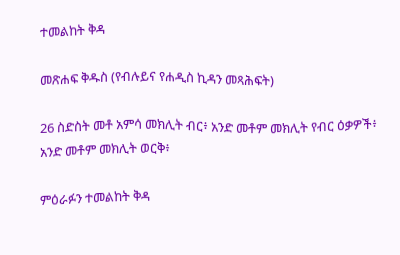ተመልከት ቅዳ

መጽሐፍ ቅዱስ (የብሉይና የሐዲስ ኪዳን መጻሕፍት)

26 ስድስት መቶ አምሳ መክሊት ብር፥ አንድ መቶም መክሊት የብር ዕቃዎች፥ አንድ መቶም መክሊት ወርቅ፥

ምዕራፉን ተመልከት ቅዳ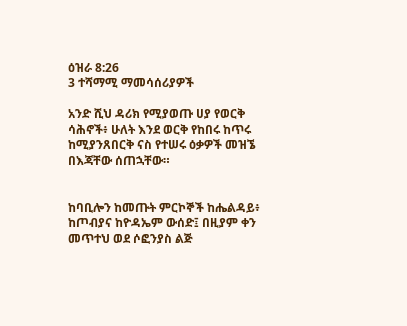ዕዝራ 8:26
3 ተሻማሚ ማመሳሰሪያዎች

አንድ ሺህ ዳሪክ የሚያወጡ ሀያ የወርቅ ሳሕኖች፥ ሁለት እንደ ወርቅ የከበሩ ከጥሩ ከሚያንጸበርቅ ናስ የተሠሩ ዕቃዎች መዝኜ በእጃቸው ሰጠኋቸው።


ከባቢሎን ከመጡት ምርኮኞች ከሔልዳይ፥ ከጦብያና ከዮዳኤም ውሰድ፤ በዚያም ቀን መጥተህ ወደ ሶፎንያስ ልጅ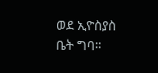ወደ ኢዮስያስ ቤት ግባ።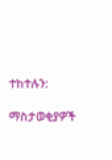ተከተሉን:

ማስታወቂያዎች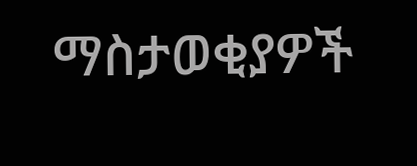ማስታወቂያዎች